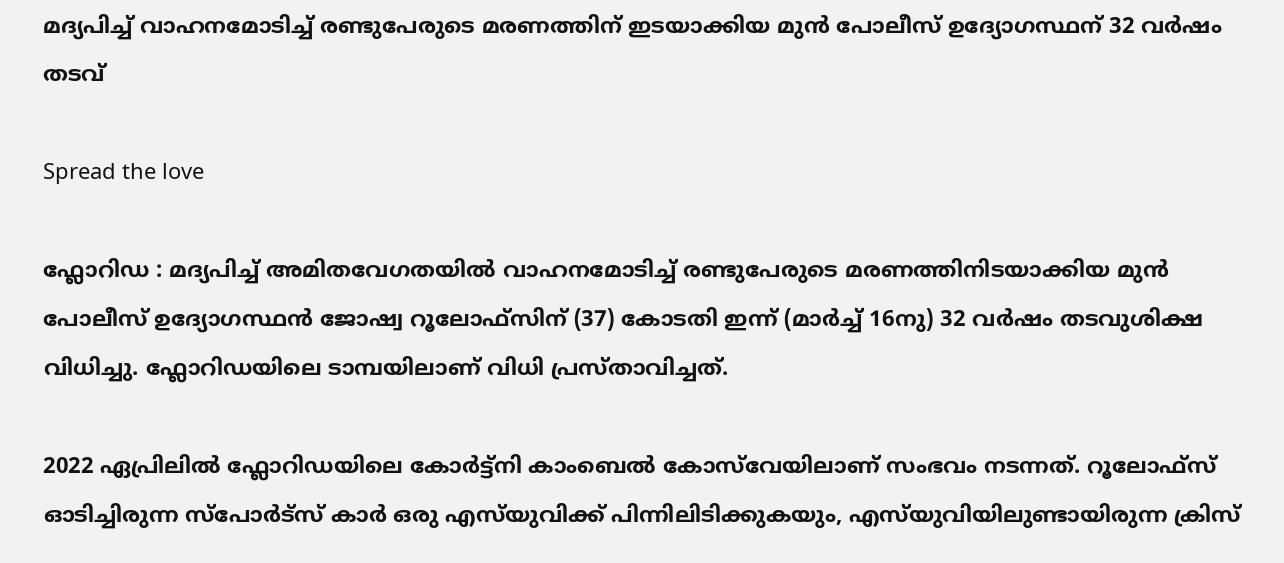മദ്യപിച്ച് വാഹനമോടിച്ച് രണ്ടുപേരുടെ മരണത്തിന് ഇടയാക്കിയ മുൻ പോലീസ് ഉദ്യോഗസ്ഥന് 32 വർഷം തടവ്

Spread the love

ഫ്ലോറിഡ : മദ്യപിച്ച് അമിതവേഗതയിൽ വാഹനമോടിച്ച് രണ്ടുപേരുടെ മരണത്തിനിടയാക്കിയ മുൻ പോലീസ് ഉദ്യോഗസ്ഥൻ ജോഷ്വ റൂലോഫ്‌സിന് (37) കോടതി ഇന്ന് (മാർച്ച് 16നു) 32 വർഷം തടവുശിക്ഷ വിധിച്ചു. ഫ്ലോറിഡയിലെ ടാമ്പയിലാണ് വിധി പ്രസ്താവിച്ചത്.

2022 ഏപ്രിലിൽ ഫ്ലോറിഡയിലെ കോർട്ട്നി കാംബെൽ കോസ്‌വേയിലാണ് സംഭവം നടന്നത്. റൂലോഫ്‌സ് ഓടിച്ചിരുന്ന സ്പോർട്സ് കാർ ഒരു എസ്‌യുവിക്ക് പിന്നിലിടിക്കുകയും, എസ്‌യുവിയിലുണ്ടായിരുന്ന ക്രിസ്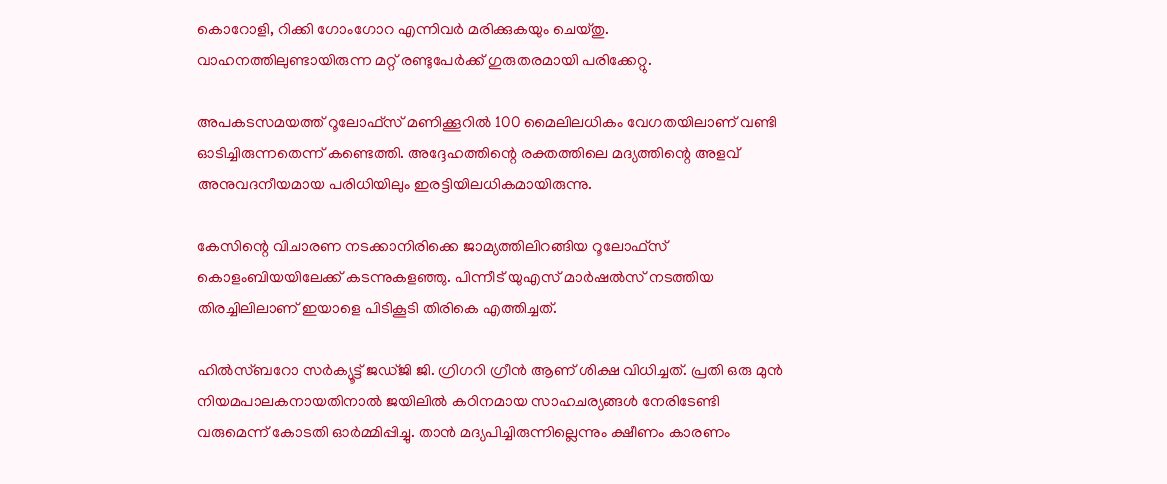കൊറോളി, റിക്കി ഗോംഗോറ എന്നിവർ മരിക്കുകയും ചെയ്തു. വാഹനത്തിലുണ്ടായിരുന്ന മറ്റ് രണ്ടുപേർക്ക് ഗുരുതരമായി പരിക്കേറ്റു.

അപകടസമയത്ത് റൂലോഫ്‌സ് മണിക്കൂറിൽ 100 മൈലിലധികം വേഗതയിലാണ് വണ്ടി ഓടിച്ചിരുന്നതെന്ന് കണ്ടെത്തി. അദ്ദേഹത്തിന്റെ രക്തത്തിലെ മദ്യത്തിന്റെ അളവ് അനുവദനീയമായ പരിധിയിലും ഇരട്ടിയിലധികമായിരുന്നു.

കേസിന്റെ വിചാരണ നടക്കാനിരിക്കെ ജാമ്യത്തിലിറങ്ങിയ റൂലോഫ്‌സ് കൊളംബിയയിലേക്ക് കടന്നുകളഞ്ഞു. പിന്നീട് യുഎസ് മാർഷൽസ് നടത്തിയ തിരച്ചിലിലാണ് ഇയാളെ പിടികൂടി തിരികെ എത്തിച്ചത്.

ഹിൽസ്‌ബറോ സർക്യൂട്ട് ജഡ്ജി ജി. ഗ്രിഗറി ഗ്രീൻ ആണ് ശിക്ഷ വിധിച്ചത്. പ്രതി ഒരു മുൻ നിയമപാലകനായതിനാൽ ജയിലിൽ കഠിനമായ സാഹചര്യങ്ങൾ നേരിടേണ്ടി വരുമെന്ന് കോടതി ഓർമ്മിപ്പിച്ചു. താൻ മദ്യപിച്ചിരുന്നില്ലെന്നും ക്ഷീണം കാരണം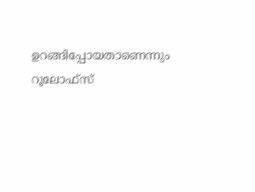ഉറങ്ങിപ്പോയതാണെന്നും റൂലോഫ്‌സ്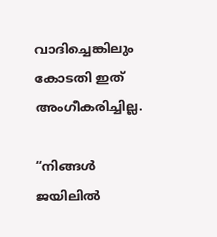വാദിച്ചെങ്കിലും കോടതി ഇത് അംഗീകരിച്ചില്ല.

“നിങ്ങൾ ജയിലിൽ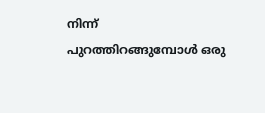നിന്ന് പുറത്തിറങ്ങുമ്പോൾ ഒരു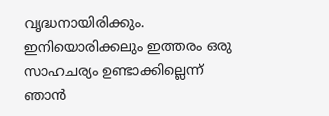വൃദ്ധനായിരിക്കും. ഇനിയൊരിക്കലും ഇത്തരം ഒരു സാഹചര്യം ഉണ്ടാക്കില്ലെന്ന് ഞാൻ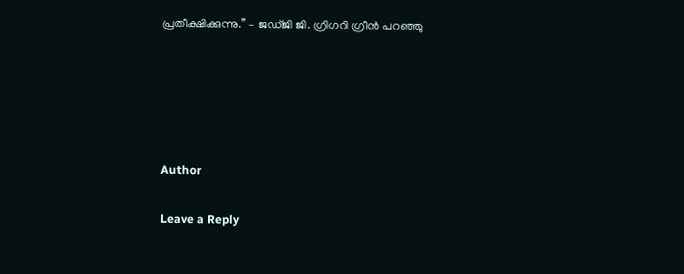പ്രതീക്ഷിക്കുന്നു.” – ജഡ്ജി ജി. ഗ്രിഗറി ഗ്രീൻ പറഞ്ഞു





Author

Leave a Reply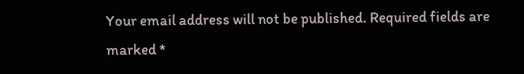Your email address will not be published. Required fields are marked *